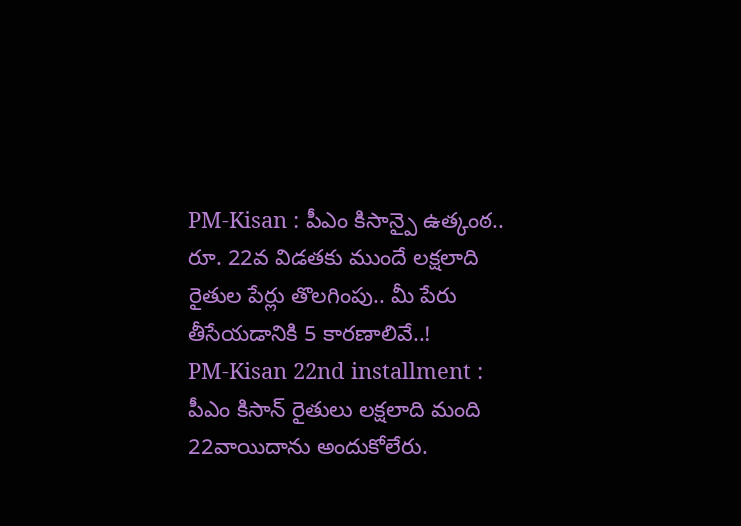PM-Kisan : పీఎం కిసాన్పై ఉత్కంఠ.. రూ. 22వ విడతకు ముందే లక్షలాది రైతుల పేర్లు తొలగింపు.. మీ పేరు తీసేయడానికి 5 కారణాలివే..!
PM-Kisan 22nd installment : పీఎం కిసాన్ రైతులు లక్షలాది మంది 22వాయిదాను అందుకోలేరు.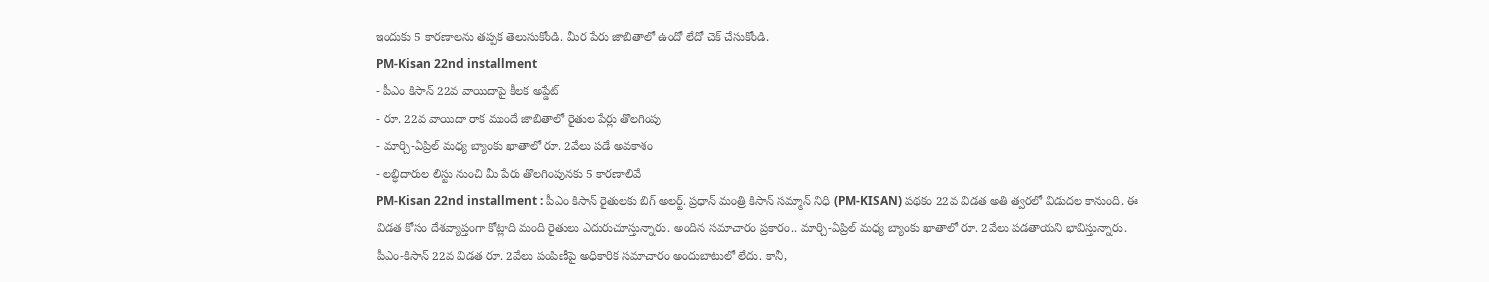ఇందుకు 5 కారణాలను తప్పక తెలుసుకోండి. మీర పేరు జాబితాలో ఉందో లేదో చెక్ చేసుకోండి.
PM-Kisan 22nd installment
- పీఎం కిసాన్ 22వ వాయిదాపై కీలక అప్డేట్
- రూ. 22వ వాయిదా రాక ముందే జాబితాలో రైతుల పేర్లు తొలగింపు
- మార్చి-ఏప్రిల్ మధ్య బ్యాంకు ఖాతాలో రూ. 2వేలు పడే అవకాశం
- లబ్ధిదారుల లిస్టు నుంచి మీ పేరు తొలగింపునకు 5 కారణాలివే
PM-Kisan 22nd installment : పీఎం కిసాన్ రైతులకు బిగ్ అలర్ట్. ప్రధాన్ మంత్రి కిసాన్ సమ్మాన్ నిధి (PM-KISAN) పథకం 22వ విడత అతి త్వరలో విడుదల కానుంది. ఈ విడత కోసం దేశవ్యాప్తంగా కోట్లాది మంది రైతులు ఎదురుచూస్తున్నారు. అందిన సమాచారం ప్రకారం.. మార్చి-ఏప్రిల్ మధ్య బ్యాంకు ఖాతాలో రూ. 2వేలు పడతాయని భావిస్తున్నారు.
పీఎం-కిసాన్ 22వ విడత రూ. 2వేలు పంపిణీపై అధికారిక సమాచారం అందుబాటులో లేదు. కానీ,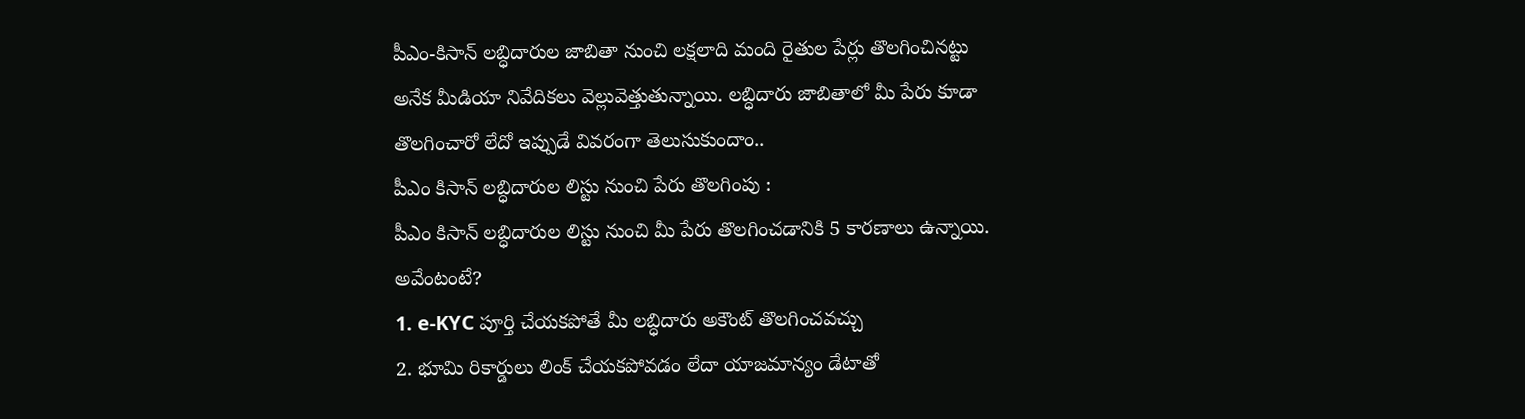పీఎం-కిసాన్ లబ్ధిదారుల జాబితా నుంచి లక్షలాది మంది రైతుల పేర్లు తొలగించినట్టు అనేక మీడియా నివేదికలు వెల్లువెత్తుతున్నాయి. లబ్ధిదారు జాబితాలో మీ పేరు కూడా తొలగించారో లేదో ఇప్పుడే వివరంగా తెలుసుకుందాం..
పీఎం కిసాన్ లబ్ధిదారుల లిస్టు నుంచి పేరు తొలగింపు :
పీఎం కిసాన్ లబ్ధిదారుల లిస్టు నుంచి మీ పేరు తొలగించడానికి 5 కారణాలు ఉన్నాయి. అవేంటంటే?
1. e-KYC పూర్తి చేయకపోతే మీ లబ్ధిదారు అకౌంట్ తొలగించవచ్చు
2. భూమి రికార్డులు లింక్ చేయకపోవడం లేదా యాజమాన్యం డేటాతో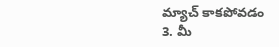మ్యాచ్ కాకపోవడం
3. మీ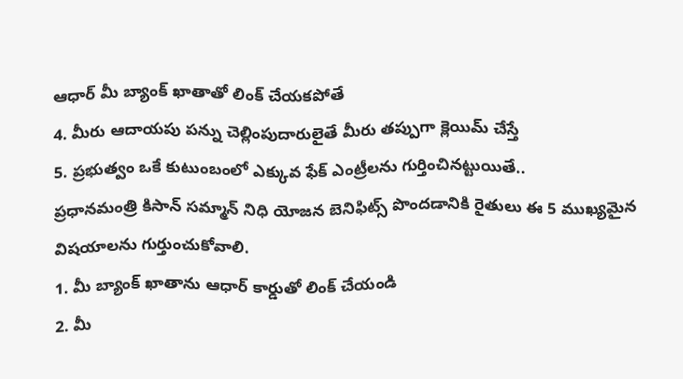ఆధార్ మీ బ్యాంక్ ఖాతాతో లింక్ చేయకపోతే
4. మీరు ఆదాయపు పన్ను చెల్లింపుదారులైతే మీరు తప్పుగా క్లెయిమ్ చేస్తే
5. ప్రభుత్వం ఒకే కుటుంబంలో ఎక్కువ ఫేక్ ఎంట్రీలను గుర్తించినట్టుయితే..
ప్రధానమంత్రి కిసాన్ సమ్మాన్ నిధి యోజన బెనిఫిట్స్ పొందడానికి రైతులు ఈ 5 ముఖ్యమైన విషయాలను గుర్తుంచుకోవాలి.
1. మీ బ్యాంక్ ఖాతాను ఆధార్ కార్డుతో లింక్ చేయండి
2. మీ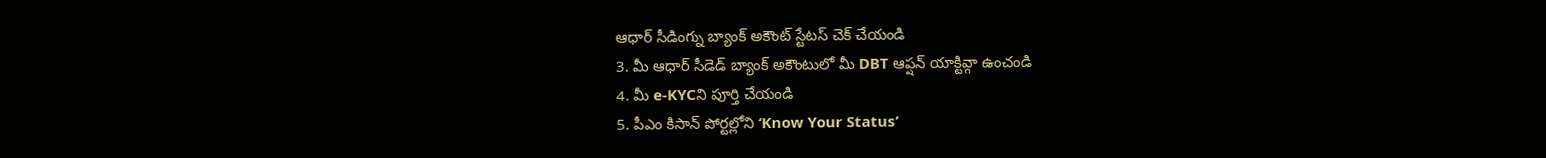ఆధార్ సీడింగ్ను బ్యాంక్ అకౌంట్ స్టేటస్ చెక్ చేయండి
3. మీ ఆధార్ సీడెడ్ బ్యాంక్ అకౌంటులో మీ DBT ఆప్షన్ యాక్టివ్గా ఉంచండి
4. మీ e-KYCని పూర్తి చేయండి
5. పీఎం కిసాన్ పోర్టల్లోని ‘Know Your Status’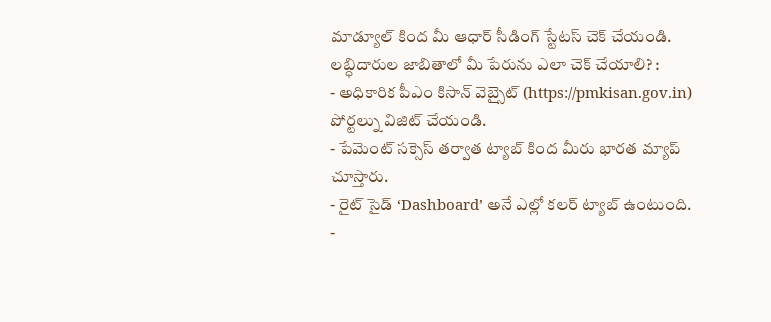మాడ్యూల్ కింద మీ ఆధార్ సీడింగ్ స్టేటస్ చెక్ చేయండి.
లబ్ధిదారుల జాబితాలో మీ పేరును ఎలా చెక్ చేయాలి? :
- అధికారిక పీఎం కిసాన్ వెబ్సైట్ (https://pmkisan.gov.in) పోర్టల్ను విజిట్ చేయండి.
- పేమెంట్ సక్సెస్ తర్వాత ట్యాబ్ కింద మీరు భారత మ్యాప్ చూస్తారు.
- రైట్ సైడ్ ‘Dashboard’ అనే ఎల్లో కలర్ ట్యాబ్ ఉంటుంది.
-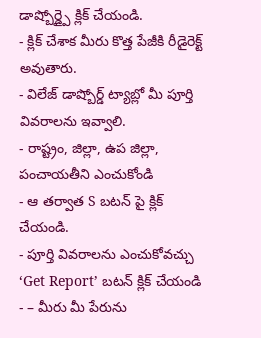డాష్బోర్డ్పై క్లిక్ చేయండి.
- క్లిక్ చేశాక మీరు కొత్త పేజీకి రీడైరెక్ట్ అవుతారు.
- విలేజ్ డాష్బోర్డ్ ట్యాబ్లో మీ పూర్తి వివరాలను ఇవ్వాలి.
- రాష్ట్రం, జిల్లా, ఉప జిల్లా, పంచాయతీని ఎంచుకోండి
- ఆ తర్వాత S బటన్ పై క్లిక్ చేయండి.
- పూర్తి వివరాలను ఎంచుకోవచ్చు
‘Get Report’ బటన్ క్లిక్ చేయండి - – మీరు మీ పేరును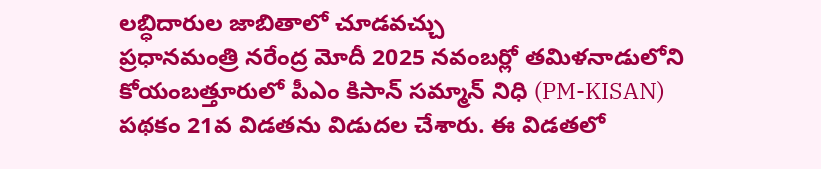లబ్ధిదారుల జాబితాలో చూడవచ్చు
ప్రధానమంత్రి నరేంద్ర మోదీ 2025 నవంబర్లో తమిళనాడులోని కోయంబత్తూరులో పీఎం కిసాన్ సమ్మాన్ నిధి (PM-KISAN) పథకం 21వ విడతను విడుదల చేశారు. ఈ విడతలో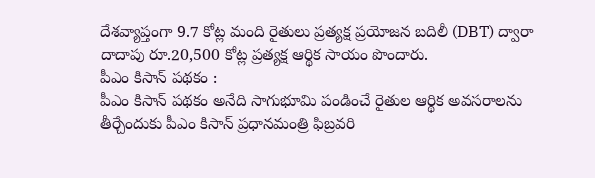దేశవ్యాప్తంగా 9.7 కోట్ల మంది రైతులు ప్రత్యక్ష ప్రయోజన బదిలీ (DBT) ద్వారా దాదాపు రూ.20,500 కోట్ల ప్రత్యక్ష ఆర్థిక సాయం పొందారు.
పీఎం కిసాన్ పథకం :
పీఎం కిసాన్ పథకం అనేది సాగుభూమి పండించే రైతుల ఆర్థిక అవసరాలను తీర్చేందుకు పీఎం కిసాన్ ప్రధానమంత్రి ఫిబ్రవరి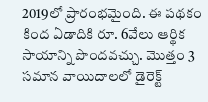2019లో ప్రారంభమైంది. ఈ పథకం కింద ఏడాదికి రూ. 6వేలు ఆర్థిక సాయాన్ని పొందవచ్చు. మొత్తం 3 సమాన వాయిదాలలో డైరెక్ట్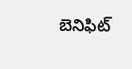బెనిఫిట్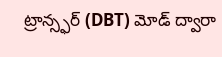ట్రాన్స్ఫర్ (DBT) మోడ్ ద్వారా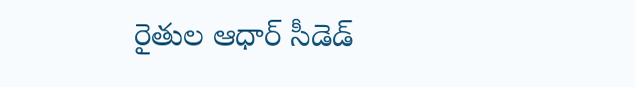రైతుల ఆధార్ సీడెడ్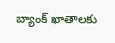బ్యాంక్ ఖాతాలకు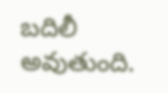బదిలీ అవుతుంది.